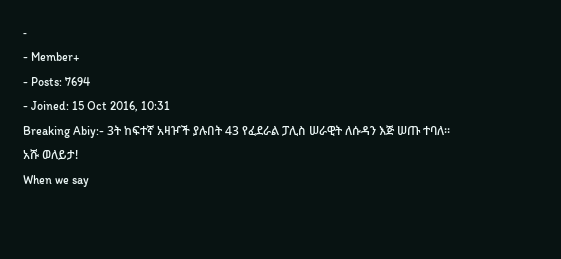-
- Member+
- Posts: 7694
- Joined: 15 Oct 2016, 10:31
Breaking Abiy:- 3ት ከፍተኛ አዛዦች ያሉበት 43 የፈደራል ፓሊስ ሠራዊት ለሱዳን እጅ ሠጡ ተባለ፡፡ አሹ ወለይታ!
When we say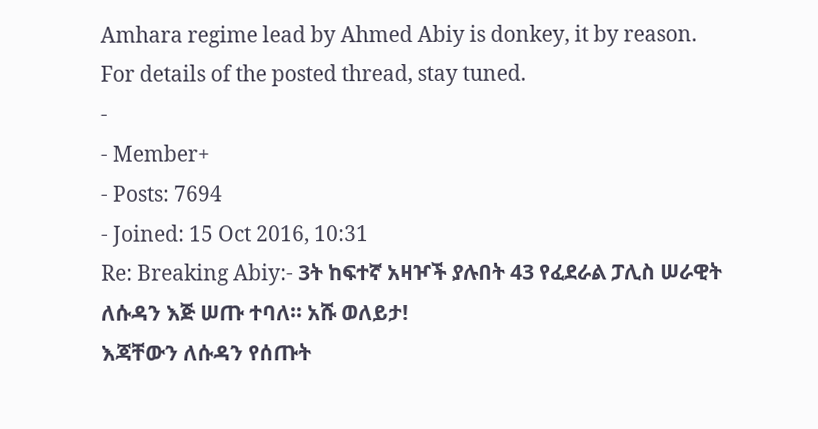Amhara regime lead by Ahmed Abiy is donkey, it by reason. For details of the posted thread, stay tuned.
-
- Member+
- Posts: 7694
- Joined: 15 Oct 2016, 10:31
Re: Breaking Abiy:- 3ት ከፍተኛ አዛዦች ያሉበት 43 የፈደራል ፓሊስ ሠራዊት ለሱዳን እጅ ሠጡ ተባለ፡፡ አሹ ወለይታ!
እጃቸውን ለሱዳን የሰጡት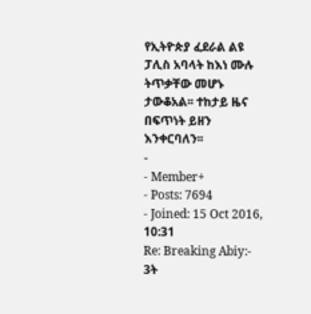የኢትዮጵያ ፈደራል ልዩ ፓሊስ አባላት ከእነ ሙሉ ትጥቃቸው መሆኑ ታውቆአል፡፡ ተከታይ ዜና በፍጥነት ይዘን እንቀርባለን፡፡
-
- Member+
- Posts: 7694
- Joined: 15 Oct 2016, 10:31
Re: Breaking Abiy:- 3ት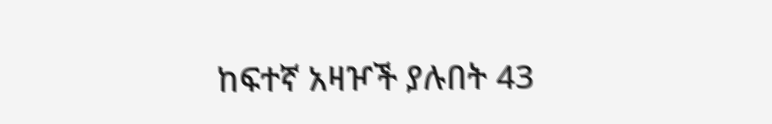ከፍተኛ አዛዦች ያሉበት 43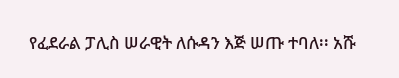የፈደራል ፓሊስ ሠራዊት ለሱዳን እጅ ሠጡ ተባለ፡፡ አሹ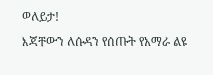ወለይታ!
እጃቸውን ለሱዳን የሰጡት የአማራ ልዩ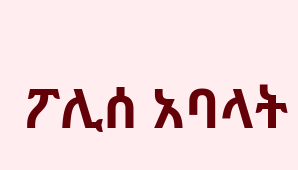ፖሊሰ አባላት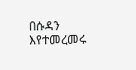በሱዳን እየተመረመሩ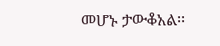መሆኑ ታውቆአል፡፡